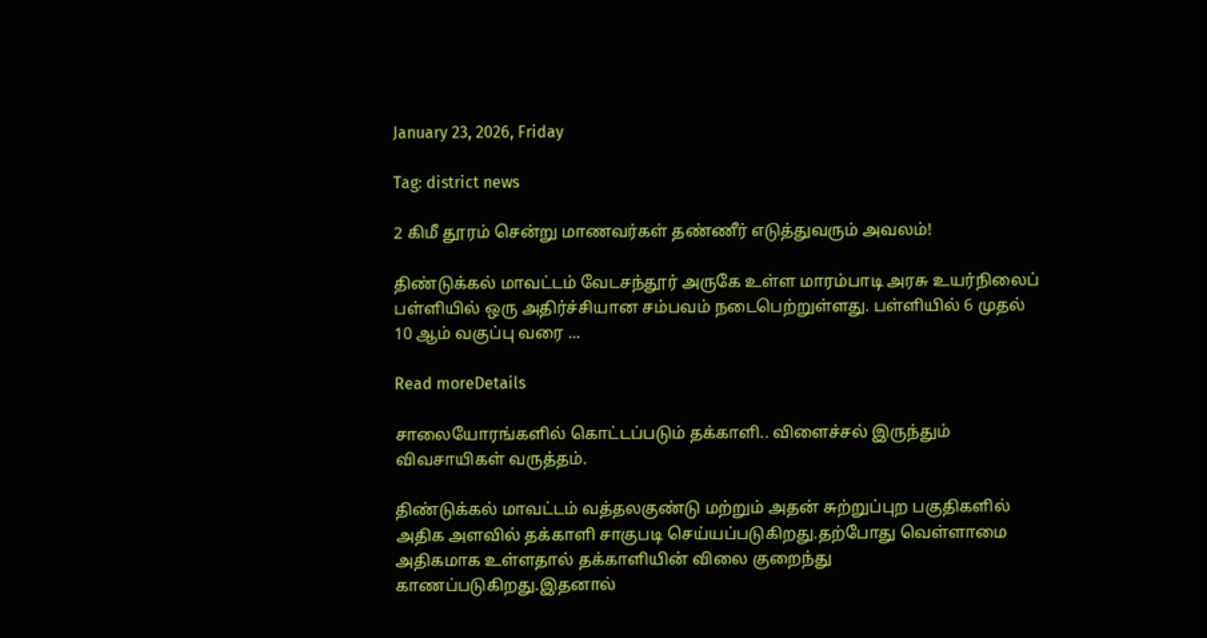January 23, 2026, Friday

Tag: district news

2 கிமீ தூரம் சென்று மாணவர்கள் தண்ணீர் எடுத்துவரும் அவலம்!

திண்டுக்கல் மாவட்டம் வேடசந்தூர் அருகே உள்ள மாரம்பாடி அரசு உயர்நிலைப் பள்ளியில் ஒரு அதிர்ச்சியான சம்பவம் நடைபெற்றுள்ளது. பள்ளியில் 6 முதல் 10 ஆம் வகுப்பு வரை ...

Read moreDetails

சாலையோரங்களில் கொட்டப்படும் தக்காளி.. விளைச்சல் இருந்தும் விவசாயிகள் வருத்தம்.

திண்டுக்கல் மாவட்டம் வத்தலகுண்டு மற்றும் அதன் சுற்றுப்புற பகுதிகளில் அதிக அளவில் தக்காளி சாகுபடி செய்யப்படுகிறது.தற்போது வெள்ளாமை அதிகமாக உள்ளதால் தக்காளியின் விலை குறைந்து காணப்படுகிறது.இதனால்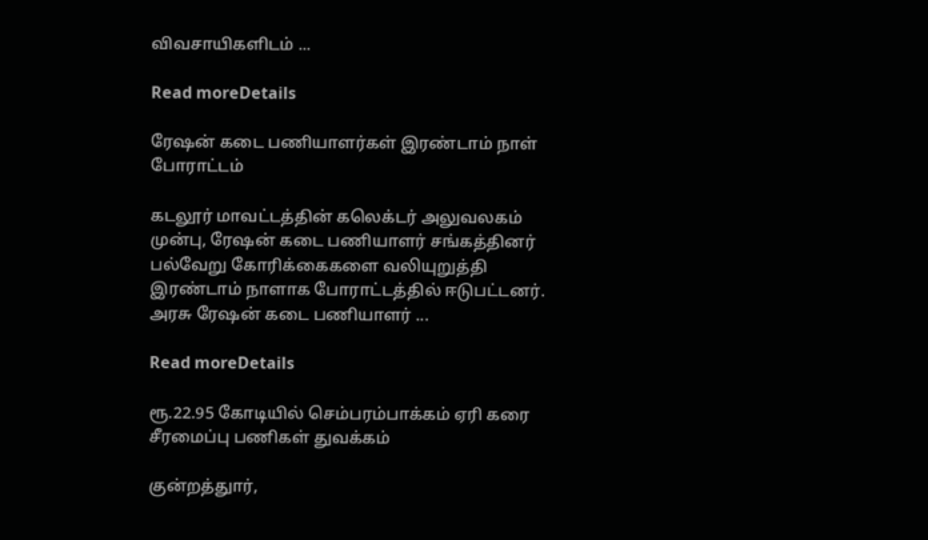விவசாயிகளிடம் ...

Read moreDetails

ரேஷன் கடை பணியாளர்கள் இரண்டாம் நாள் போராட்டம்

கடலூர் மாவட்டத்தின் கலெக்டர் அலுவலகம் முன்பு, ரேஷன் கடை பணியாளர் சங்கத்தினர் பல்வேறு கோரிக்கைகளை வலியுறுத்தி இரண்டாம் நாளாக போராட்டத்தில் ஈடுபட்டனர். அரசு ரேஷன் கடை பணியாளர் ...

Read moreDetails

ரூ.22.95 கோடியில் செம்பரம்பாக்கம் ஏரி கரை சீரமைப்பு பணிகள் துவக்கம்

குன்றத்துார்,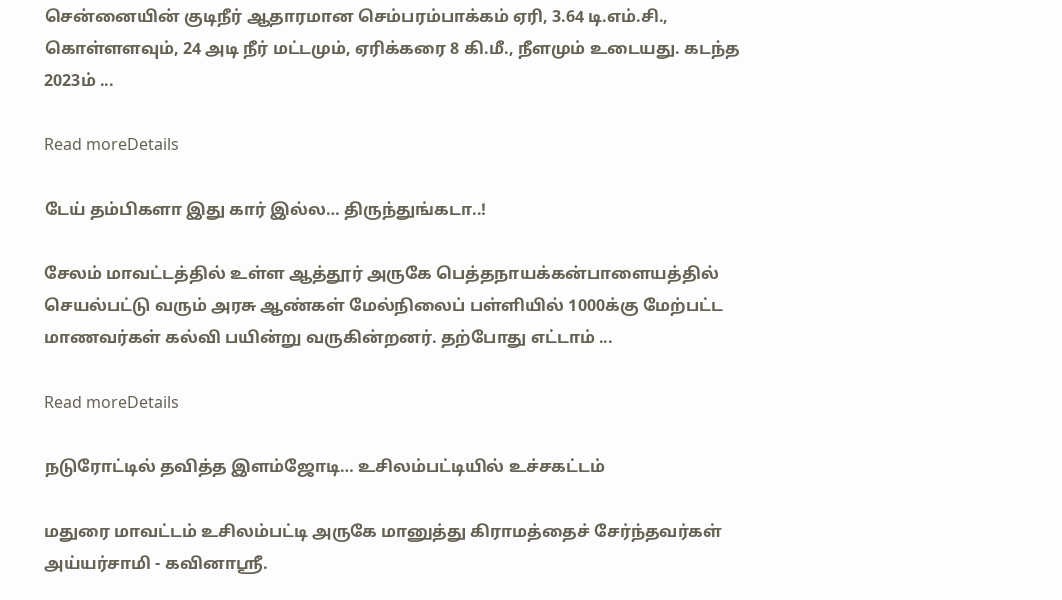சென்னையின் குடிநீர் ஆதாரமான செம்பரம்பாக்கம் ஏரி, 3.64 டி.எம்.சி., கொள்ளளவும், 24 அடி நீர் மட்டமும், ஏரிக்கரை 8 கி.மீ., நீளமும் உடையது. கடந்த 2023ம் ...

Read moreDetails

டேய் தம்பிகளா இது கார் இல்ல… திருந்துங்கடா..!

சேலம் மாவட்டத்தில் உள்ள ஆத்தூர் அருகே பெத்தநாயக்கன்பாளையத்தில் செயல்பட்டு வரும் அரசு ஆண்கள் மேல்நிலைப் பள்ளியில் 1000க்கு மேற்பட்ட மாணவர்கள் கல்வி பயின்று வருகின்றனர். தற்போது எட்டாம் ...

Read moreDetails

நடுரோட்டில் தவித்த இளம்ஜோடி… உசிலம்பட்டியில் உச்சகட்டம்

மதுரை மாவட்டம் உசிலம்பட்டி அருகே மானுத்து கிராமத்தைச் சேர்ந்தவர்கள் அய்யர்சாமி - கவினாஸ்ரீ.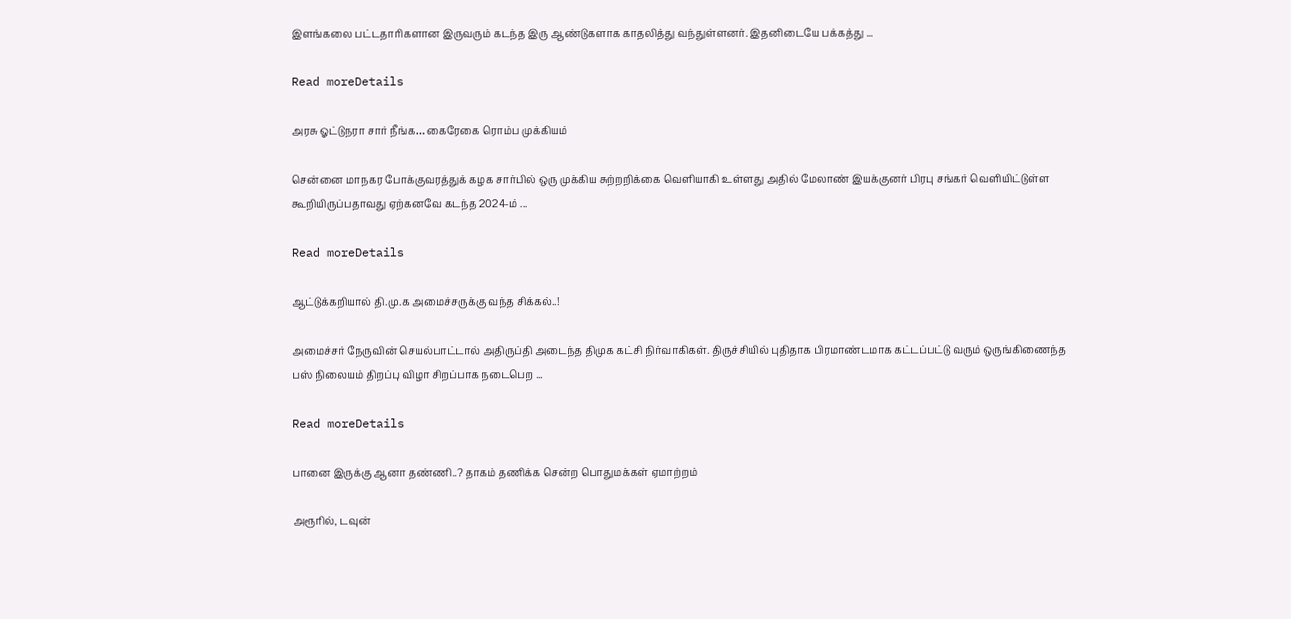இளங்கலை பட்டதாரிகளான இருவரும் கடந்த இரு ஆண்டுகளாக காதலித்து வந்துள்ளனர். இதனிடையே பக்கத்து ...

Read moreDetails

அரசு ஓட்டுநரா சார் நீங்க… கைரேகை ரொம்ப முக்கியம்

சென்னை மாநகர போக்குவரத்துக் கழக சார்பில் ஒரு முக்கிய சுற்றறிக்கை வெளியாகி உள்ளது அதில் மேலாண் இயக்குனர் பிரபு சங்கர் வெளியிட்டுள்ள கூறியிருப்பதாவது ஏற்கனவே கடந்த 2024-ம் ...

Read moreDetails

ஆட்டுக்கறியால் தி.மு.க அமைச்சருக்கு வந்த சிக்கல்..!

அமைச்சர் நேருவின் செயல்பாட்டால் அதிருப்தி அடைந்த திமுக கட்சி நிர்வாகிகள். திருச்சியில் புதிதாக பிரமாண்டமாக கட்டப்பட்டு வரும் ஒருங்கிணைந்த பஸ் நிலையம் திறப்பு விழா சிறப்பாக நடைபெற ...

Read moreDetails

பானை இருக்கு ஆனா தண்ணி..? தாகம் தணிக்க சென்ற பொதுமக்கள் ஏமாற்றம்

அரூரில், டவுன்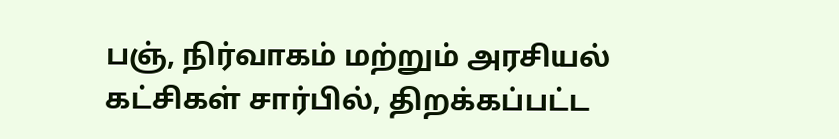பஞ், நிர்வாகம் மற்றும் அரசியல் கட்சிகள் சார்பில், திறக்கப்பட்ட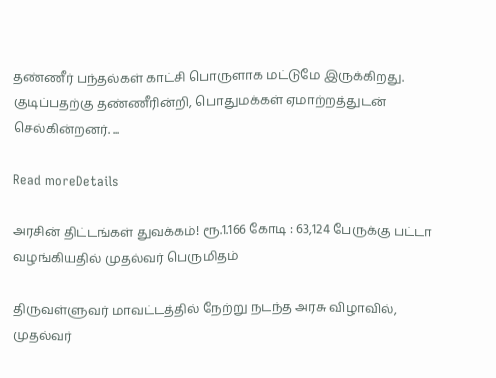தண்ணீர் பந்தல்கள் காட்சி பொருளாக மட்டுமே இருக்கிறது. குடிப்பதற்கு தண்ணீரின்றி, பொதுமக்கள் ஏமாற்றத்துடன் செல்கின்றனர். ...

Read moreDetails

அரசின் திட்டங்கள் துவக்கம்! ரூ.1.166 கோடி : 63,124 பேருக்கு பட்டா வழங்கியதில் முதல்வர் பெருமிதம்

திருவள்ளுவர் மாவட்டத்தில் நேற்று நடந்த அரசு விழாவில், முதல்வர்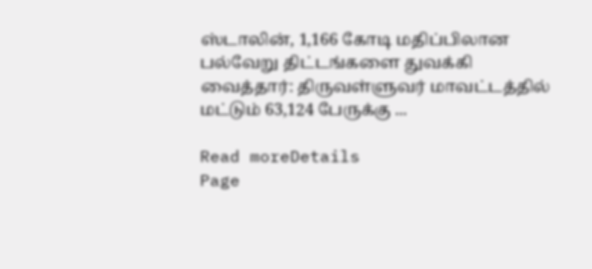ஸ்டாலின், 1,166 கோடி மதிப்பிலான பல்வேறு திட்டங்களை துவக்கி வைத்தார்: திருவள்ளுவர் மாவட்டத்தில் மட்டும் 63,124 பேருக்கு ...

Read moreDetails
Page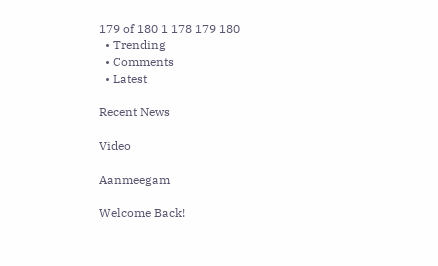179 of 180 1 178 179 180
  • Trending
  • Comments
  • Latest

Recent News

Video

Aanmeegam

Welcome Back!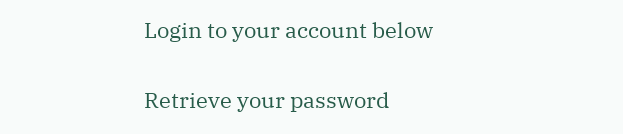Login to your account below

Retrieve your password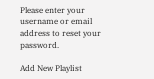Please enter your username or email address to reset your password.

Add New Playlist